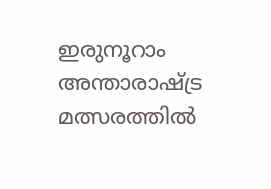ഇരുനൂറാം അന്താരാഷ്ട്ര മത്സരത്തിൽ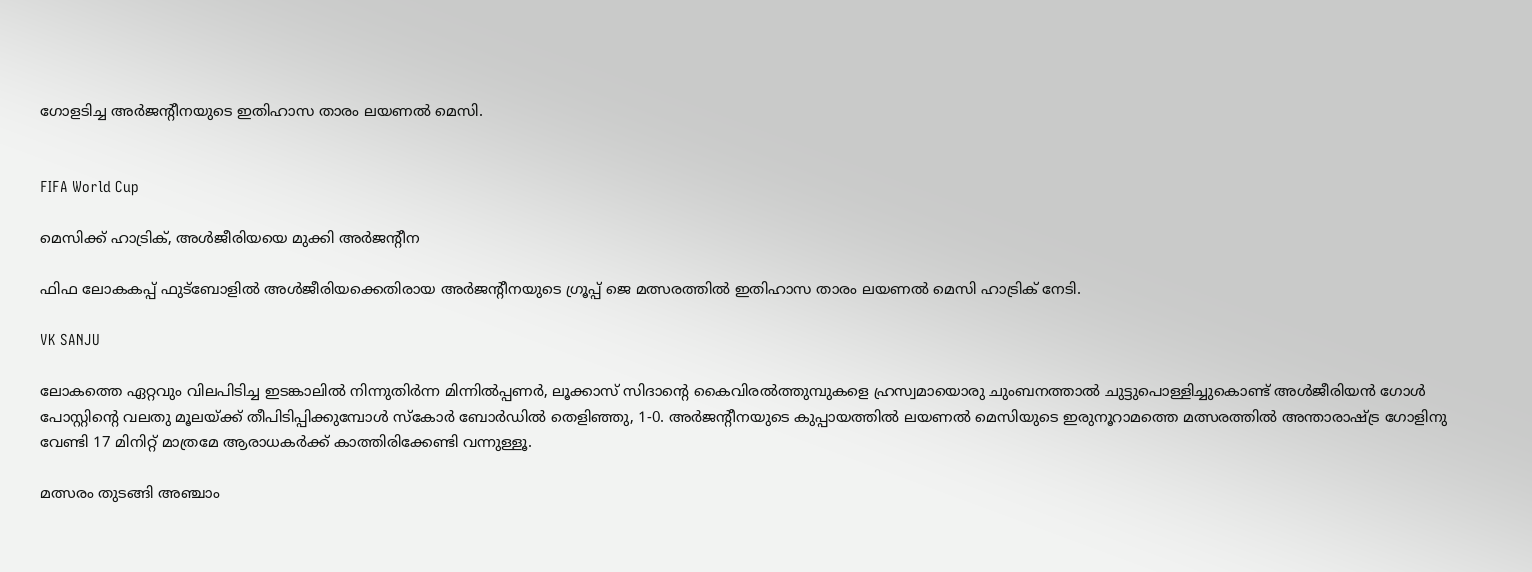ഗോളടിച്ച അർജന്‍റീനയുടെ ഇതിഹാസ താരം ലയണൽ മെസി.


FIFA World Cup

മെസിക്ക് ഹാട്രിക്, അൾജീരിയയെ മുക്കി അർജന്‍റീന

ഫിഫ ലോകകപ്പ് ഫുട്ബോളിൽ അൾജീരിയക്കെതിരായ അർജന്‍റീനയുടെ ഗ്രൂപ്പ് ജെ മത്സരത്തിൽ ഇതിഹാസ താരം ലയണൽ മെസി ഹാട്രിക് നേടി.

VK SANJU

ലോകത്തെ ഏറ്റവും വിലപിടിച്ച ഇടങ്കാലിൽ നിന്നുതിർന്ന മിന്നിൽപ്പണർ, ലൂക്കാസ് സിദാന്‍റെ കൈവിരൽത്തുമ്പുകളെ ഹ്രസ്വമായൊരു ചുംബനത്താൽ ചുട്ടുപൊള്ളിച്ചുകൊണ്ട് അൾജീരിയൻ ഗോൾ പോസ്റ്റിന്‍റെ വലതു മൂലയ്ക്ക് തീപിടിപ്പിക്കുമ്പോൾ സ്കോർ ബോർഡിൽ തെളിഞ്ഞു, 1-0. അർജന്‍റീനയുടെ കുപ്പായത്തിൽ ലയണൽ മെസിയുടെ ഇരുനൂറാമത്തെ മത്സരത്തിൽ അന്താരാഷ്ട്ര ഗോളിനു വേണ്ടി 17 മിനിറ്റ് മാത്രമേ ആരാധകർക്ക് കാത്തിരിക്കേണ്ടി വന്നുള്ളൂ.

മത്സരം തുടങ്ങി അഞ്ചാം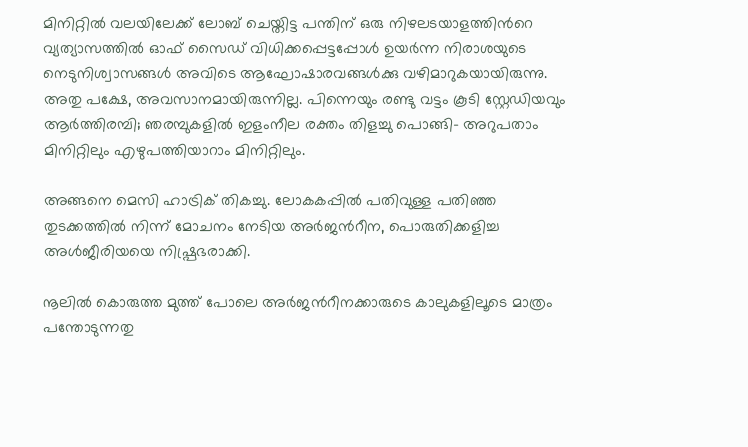മിനിറ്റിൽ വലയിലേക്ക് ലോബ് ചെയ്തിട്ട പന്തിന് ഒരു നിഴലടയാളത്തിന്‍റെ വ്യത്യാസത്തിൽ ഓഫ് സൈഡ് വിധിക്കപ്പെട്ടപ്പോൾ ഉയർന്ന നിരാശയുടെ നെടുനിശ്വാസങ്ങൾ അവിടെ ആഘോഷാരവങ്ങൾക്കു വഴിമാറുകയായിരുന്നു. അതു പക്ഷേ, അവസാനമായിരുന്നില്ല. പിന്നെയും രണ്ടു വട്ടം കൂടി സ്റ്റേഡിയവും ആർത്തിരമ്പി; ഞരമ്പുകളിൽ ഇളംനീല രക്തം തിളച്ചു പൊങ്ങി- അറുപതാം മിനിറ്റിലും എഴുപത്തിയാറാം മിനിറ്റിലും.

അങ്ങനെ മെസി ഹാട്രിക് തികച്ചു. ലോകകപ്പിൽ പതിവുള്ള പതിഞ്ഞ തുടക്കത്തിൽ നിന്ന് മോചനം നേടിയ അർജന്‍റീന, പൊരുതിക്കളിച്ച അൾജീരിയയെ നിഷ്പ്രഭരാക്കി.

നൂലിൽ കൊരുത്ത മുത്ത് പോലെ അർജന്‍റീനക്കാരുടെ കാലുകളിലൂടെ മാത്രം പന്തോടുന്നതു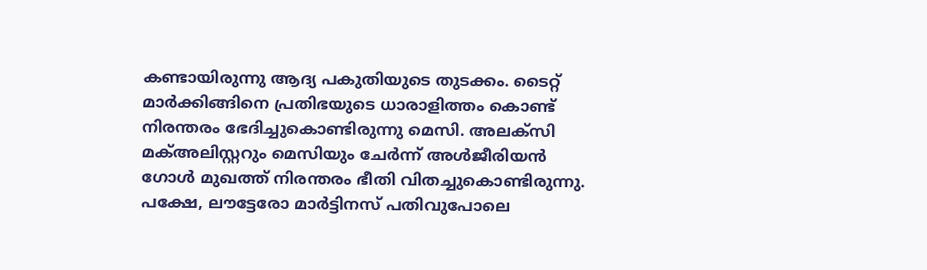കണ്ടായിരുന്നു ആദ്യ പകുതിയുടെ തുടക്കം. ടൈറ്റ് മാർക്കിങ്ങിനെ പ്രതിഭയുടെ ധാരാളിത്തം കൊണ്ട് നിരന്തരം ഭേദിച്ചുകൊണ്ടിരുന്നു മെസി. അലക്സി മക്അലിസ്റ്ററും മെസിയും ചേർന്ന് അൾജീരിയൻ ഗോൾ മുഖത്ത് നിരന്തരം ഭീതി വിതച്ചുകൊണ്ടിരുന്നു. പക്ഷേ, ലൗട്ടേരോ മാർട്ടിനസ് പതിവുപോലെ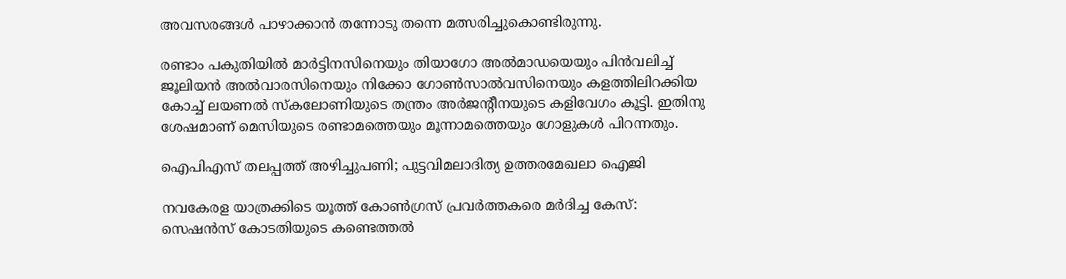അവസരങ്ങൾ പാഴാക്കാൻ തന്നോടു തന്നെ മത്സരിച്ചുകൊണ്ടിരുന്നു.

രണ്ടാം പകുതിയിൽ മാർട്ടിനസിനെയും തിയാഗോ അൽമാഡയെയും പിൻവലിച്ച് ജൂലിയൻ അൽവാരസിനെയും നിക്കോ ഗോൺസാൽവസിനെയും കളത്തിലിറക്കിയ കോച്ച് ലയണൽ സ്കലോണിയുടെ തന്ത്രം അർജന്‍റീനയുടെ കളിവേഗം കൂട്ടി. ഇതിനു ശേഷമാണ് മെസിയുടെ രണ്ടാമത്തെയും മൂന്നാമത്തെയും ഗോളുകൾ പിറന്നതും.

ഐപിഎസ് തലപ്പത്ത് അഴിച്ചുപണി; പുട്ടവിമലാദിത‍്യ ഉത്തരമേഖലാ ഐജി

നവകേരള യാത്രക്കിടെ യൂത്ത് കോൺഗ്രസ് പ്രവർത്തകരെ മർദിച്ച കേസ്: സെഷൻസ് കോടതിയുടെ കണ്ടെത്തൽ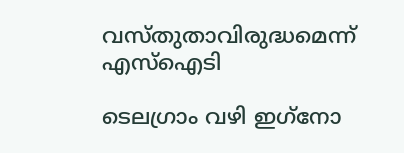വസ്തുതാവിരുദ്ധമെന്ന് എസ്ഐടി

ടെലഗ്രാം വഴി ഇഗ്‌നോ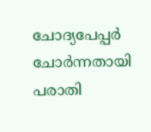ചോദ്യപേപ്പർ ചോർന്നതായി പരാതി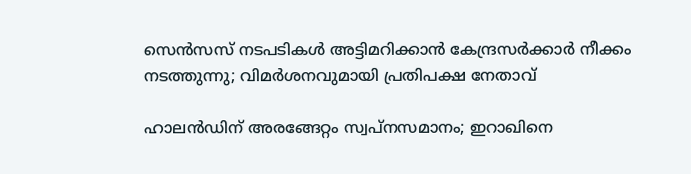സെൻസസ് നടപടികൾ അട്ടിമറിക്കാൻ കേന്ദ്രസർക്കാർ നീക്കം നടത്തുന്നു; വിമർശനവുമായി പ്രതിപക്ഷ നേതാവ്

ഹാലൻഡിന് അരങ്ങേറ്റം സ്വപ്നസമാനം; ഇറാഖിനെ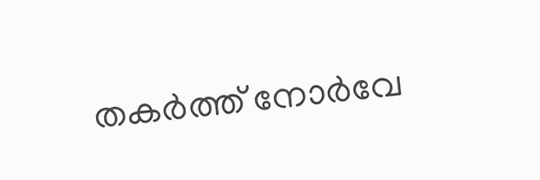തകർത്ത് നോർവേ